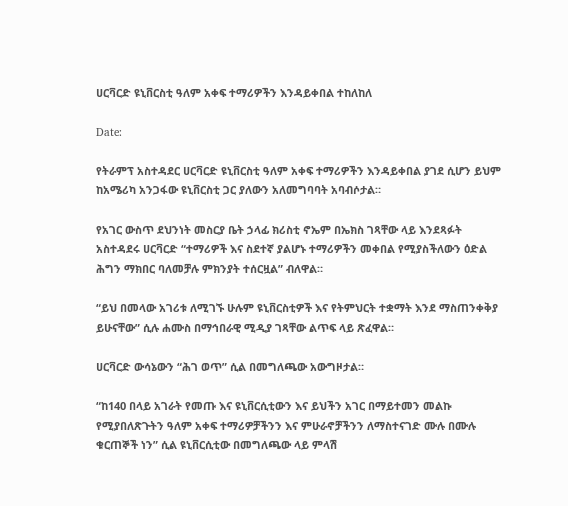ሀርቫርድ ዩኒቨርስቲ ዓለም አቀፍ ተማሪዎችን እንዳይቀበል ተከለከለ

Date:

የትራምፕ አስተዳደር ሀርቫርድ ዩኒቨርስቲ ዓለም አቀፍ ተማሪዎችን እንዳይቀበል ያገደ ሲሆን ይህም ከአሜሪካ አንጋፋው ዩኒቨርስቲ ጋር ያለውን አለመግባባት አባብሶታል።

የአገር ውስጥ ደህንነት መስርያ ቤት ኃላፊ ክሪስቲ ኖኤም በኤክስ ገጻቸው ላይ እንደጻፉት አስተዳደሩ ሀርቫርድ “ተማሪዎች እና ስደተኛ ያልሆኑ ተማሪዎችን መቀበል የሚያስችለውን ዕድል ሕግን ማክበር ባለመቻሉ ምክንያት ተሰርዟል” ብለዋል።

“ይህ በመላው አገሪቱ ለሚገኙ ሁሉም ዩኒቨርስቲዎች እና የትምህርት ተቋማት እንደ ማስጠንቀቅያ ይሁናቸው” ሲሉ ሐሙስ በማኅበራዊ ሚዲያ ገጻቸው ልጥፍ ላይ ጽፈዋል።

ሀርቫርድ ውሳኔውን “ሕገ ወጥ” ሲል በመግለጫው አውግዞታል።

“ከ140 በላይ አገራት የመጡ እና ዩኒቨርሲቲውን እና ይህችን አገር በማይተመን መልኩ የሚያበለጽጉትን ዓለም አቀፍ ተማሪዎቻችንን እና ምሁራኖቻችንን ለማስተናገድ ሙሉ በሙሉ ቁርጠኞች ነን” ሲል ዩኒቨርሲቲው በመግለጫው ላይ ምላሽ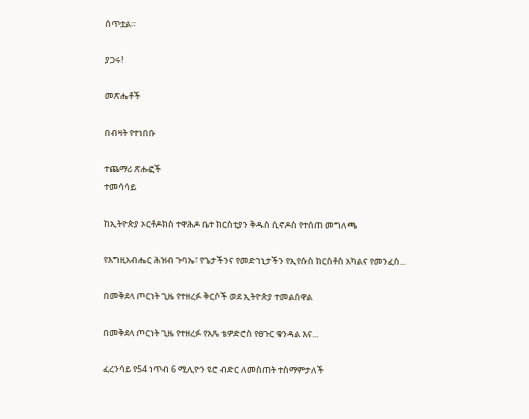ሰጥቷል።

ያጋሩ!

መጽሔቶች

በብዛት የተነበቡ

ተጨማሪ ጽሑፎች
ተመሳሳይ

ከኢትዮጵያ ኦርቶዶክስ ተዋሕዶ ቤተ ክርስቲያን ቅዱስ ሲኖዶስ የተሰጠ መግለጫ

የእግዚአብሔር ሕዝብ ጉባኤ፣ የጌታችንና የመድኀኒታችን የኢየሱስ ክርስቶስ አካልና የመንፈስ...

በመቅደላ ጦርነት ጊዜ የተዘረፉ ቅርሶች ወደ ኢትዮጵያ ተመልሰዋል

በመቅደላ ጦርነት ጊዜ የተዘረፉ የአጼ ቴዎድሮስ የፀጉር ቁንዳል እና...

ፈረንሳይ የ54 ነጥብ 6 ሚሊዮን ዩሮ ብድር ለመስጠት ተስማምታለች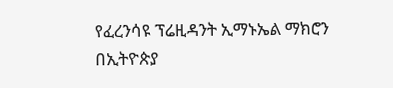የፈረንሳዩ ፕሬዚዳንት ኢማኑኤል ማክሮን በኢትዮጵያ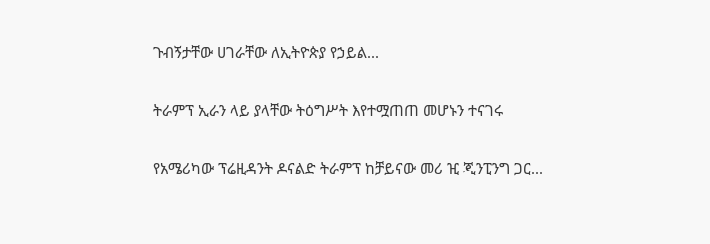ጉብኝታቸው ሀገራቸው ለኢትዮጵያ የኃይል...

ትራምፕ ኢራን ላይ ያላቸው ትዕግሥት እየተሟጠጠ መሆኑን ተናገሩ

የአሜሪካው ፕሬዚዳንት ዶናልድ ትራምፕ ከቻይናው መሪ ዢ ጂንፒንግ ጋር...